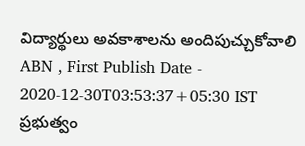విద్యార్థులు అవకాశాలను అందిపుచ్చుకోవాలి
ABN , First Publish Date - 2020-12-30T03:53:37+05:30 IST
ప్రభుత్వం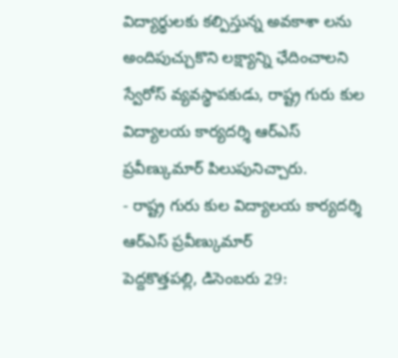విద్యార్థులకు కల్పిస్తున్న అవకాశా లను అందిపుచ్చుకొని లక్ష్యాన్ని ఛేదించాలని స్వేరోస్ వ్యవస్థాపకుడు, రాష్ట్ర గురు కుల విద్యాలయ కార్యదర్శి ఆర్ఎస్ ప్రవీణ్కుమార్ పిలుపునిచ్చారు.
- రాష్ట్ర గురు కుల విద్యాలయ కార్యదర్శి ఆర్ఎస్ ప్రవీణ్కుమార్
పెద్దకొత్తపల్లి, డిసెంబరు 29: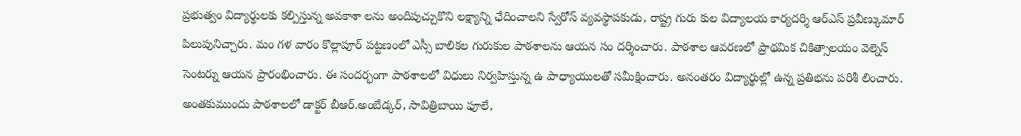ప్రభుత్వం విద్యార్థులకు కల్పిస్తున్న అవకాశా లను అందిపుచ్చుకొని లక్ష్యాన్ని ఛేదించాలని స్వేరోస్ వ్యవస్థాపకుడు, రాష్ట్ర గురు కుల విద్యాలయ కార్యదర్శి ఆర్ఎస్ ప్రవీణ్కుమార్ పిలుపునిచ్చారు. మం గళ వారం కొల్లాపూర్ పట్టణంలో ఎస్సీ బాలికల గురుకుల పాఠశాలను ఆయన సం దర్శించారు. పాఠశాల ఆవరణలో ప్రాథమిక చికిత్సాలయం వెల్నెస్ సెంటర్ను ఆయన ప్రారంభించారు. ఈ సందర్భంగా పాఠశాలలో విధులు నిర్వహిస్తున్న ఉ పాధ్యాయులతో సమీక్షించారు. అనంతరం విద్యార్థుల్లో ఉన్న ప్రతిభను పరిశీ లించారు. అంతకుముందు పాఠశాలలో డాక్టర్ బీఆర్.అంబేడ్కర్, సావిత్రిబాయి ఫూలే,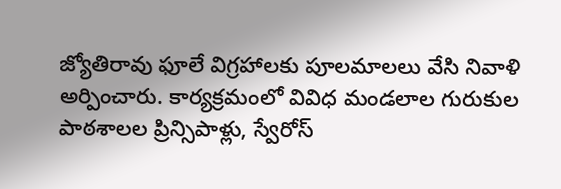జ్యోతిరావు ఫూలే విగ్రహాలకు పూలమాలలు వేసి నివాళి అర్పించారు. కార్యక్రమంలో వివిధ మండలాల గురుకుల పాఠశాలల ప్రిన్సిపాళ్లు, స్వేరోస్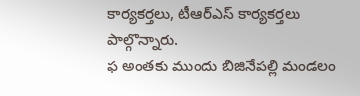కార్యకర్తలు, టీఆర్ఎస్ కార్యకర్తలు పాల్గొన్నారు.
ఫ అంతకు ముందు బిజినేపల్లి మండలం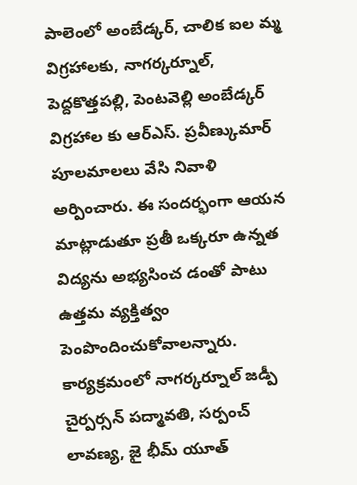పాలెంలో అంబేడ్కర్, చాలిక ఐల మ్మ విగ్రహాలకు, నాగర్కర్నూల్, పెద్దకొత్తపల్లి, పెంటవెల్లి అంబేడ్కర్ విగ్రహాల కు ఆర్ఎస్. ప్రవీణ్కుమార్ పూలమాలలు వేసి నివాళి అర్పించారు. ఈ సందర్భంగా ఆయన మాట్లాడుతూ ప్రతీ ఒక్కరూ ఉన్నత విద్యను అభ్యసించ డంతో పాటు ఉత్తమ వ్యక్తిత్వం పెంపొందించుకోవాలన్నారు. కార్యక్రమంలో నాగర్కర్నూల్ జడ్పీ చైర్పర్సన్ పద్మావతి, సర్పంచ్ లావణ్య, జై భీమ్ యూత్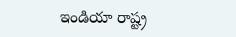ఇండియా రాష్ట్ర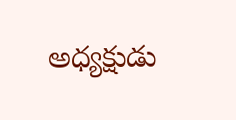అధ్యక్షుడు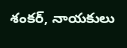శంకర్, నాయకులు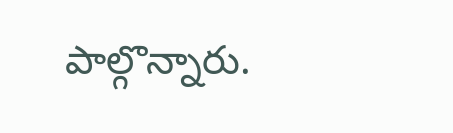పాల్గొన్నారు.